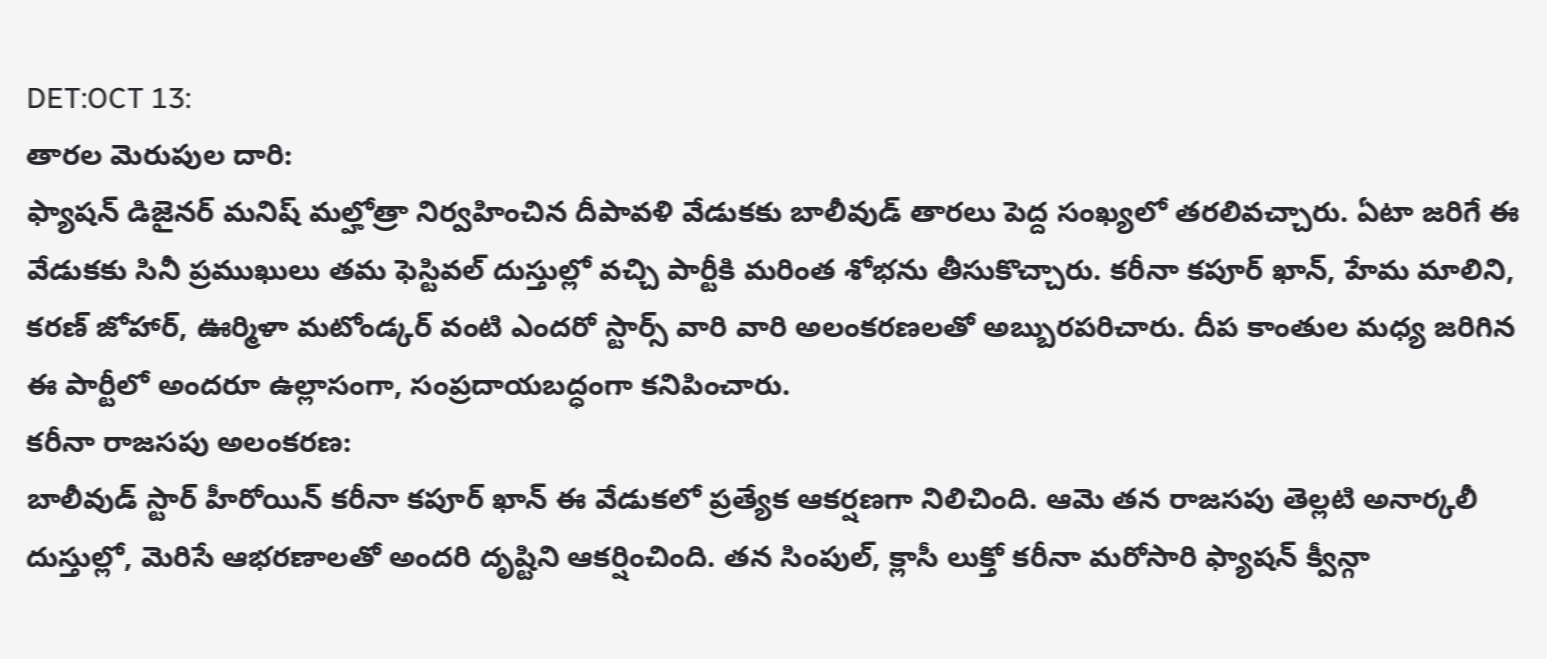DET:OCT 13:
తారల మెరుపుల దారి:
ఫ్యాషన్ డిజైనర్ మనిష్ మల్హోత్రా నిర్వహించిన దీపావళి వేడుకకు బాలీవుడ్ తారలు పెద్ద సంఖ్యలో తరలివచ్చారు. ఏటా జరిగే ఈ వేడుకకు సినీ ప్రముఖులు తమ ఫెస్టివల్ దుస్తుల్లో వచ్చి పార్టీకి మరింత శోభను తీసుకొచ్చారు. కరీనా కపూర్ ఖాన్, హేమ మాలిని, కరణ్ జోహార్, ఊర్మిళా మటోండ్కర్ వంటి ఎందరో స్టార్స్ వారి వారి అలంకరణలతో అబ్బురపరిచారు. దీప కాంతుల మధ్య జరిగిన ఈ పార్టీలో అందరూ ఉల్లాసంగా, సంప్రదాయబద్ధంగా కనిపించారు.
కరీనా రాజసపు అలంకరణ:
బాలీవుడ్ స్టార్ హీరోయిన్ కరీనా కపూర్ ఖాన్ ఈ వేడుకలో ప్రత్యేక ఆకర్షణగా నిలిచింది. ఆమె తన రాజసపు తెల్లటి అనార్కలీ దుస్తుల్లో, మెరిసే ఆభరణాలతో అందరి దృష్టిని ఆకర్షించింది. తన సింపుల్, క్లాసీ లుక్తో కరీనా మరోసారి ఫ్యాషన్ క్వీన్గా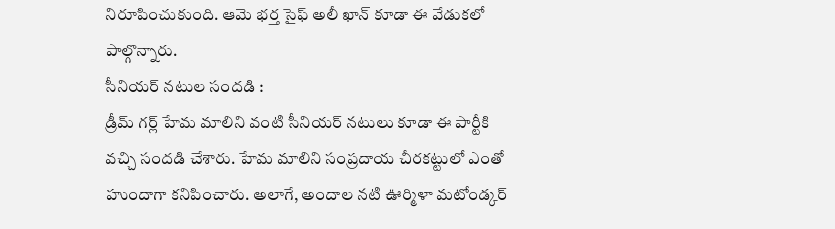నిరూపించుకుంది. ఆమె భర్త సైఫ్ అలీ ఖాన్ కూడా ఈ వేడుకలో పాల్గొన్నారు.
సీనియర్ నటుల సందడి :
డ్రీమ్ గర్ల్ హేమ మాలిని వంటి సీనియర్ నటులు కూడా ఈ పార్టీకి వచ్చి సందడి చేశారు. హేమ మాలిని సంప్రదాయ చీరకట్టులో ఎంతో హుందాగా కనిపించారు. అలాగే, అందాల నటి ఊర్మిళా మటోండ్కర్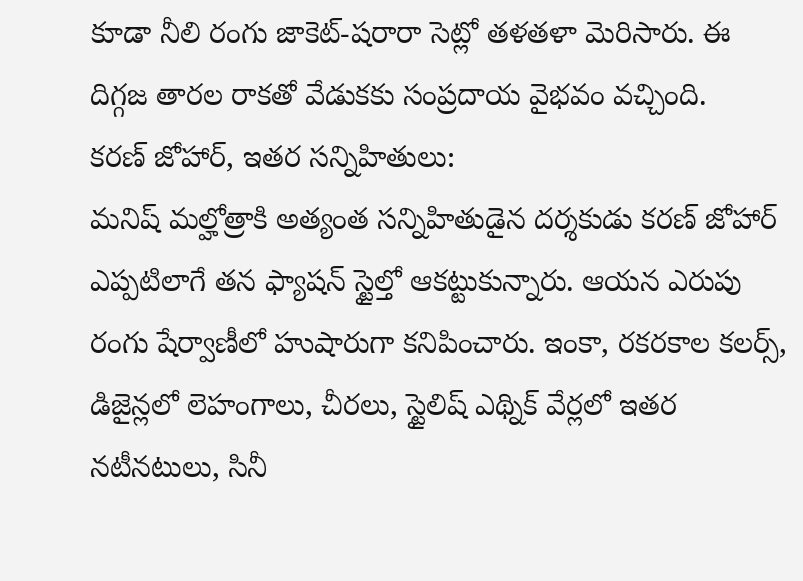కూడా నీలి రంగు జాకెట్-షరారా సెట్లో తళతళా మెరిసారు. ఈ దిగ్గజ తారల రాకతో వేడుకకు సంప్రదాయ వైభవం వచ్చింది.
కరణ్ జోహార్, ఇతర సన్నిహితులు:
మనిష్ మల్హోత్రాకి అత్యంత సన్నిహితుడైన దర్శకుడు కరణ్ జోహార్ ఎప్పటిలాగే తన ఫ్యాషన్ స్టైల్తో ఆకట్టుకున్నారు. ఆయన ఎరుపు రంగు షేర్వాణీలో హుషారుగా కనిపించారు. ఇంకా, రకరకాల కలర్స్, డిజైన్లలో లెహంగాలు, చీరలు, స్టైలిష్ ఎథ్నిక్ వేర్లలో ఇతర నటీనటులు, సినీ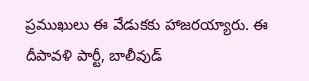ప్రముఖులు ఈ వేడుకకు హాజరయ్యారు. ఈ దీపావళి పార్టీ, బాలీవుడ్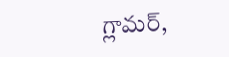గ్లామర్,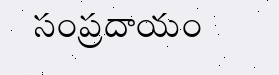సంప్రదాయం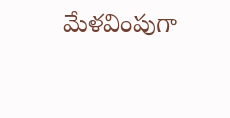మేళవింపుగా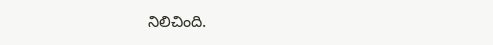నిలిచింది.